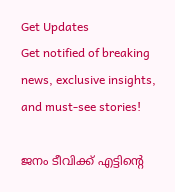Get Updates
Get notified of breaking news, exclusive insights, and must-see stories!

ജനം ടീവിക്ക് എട്ടിന്റെ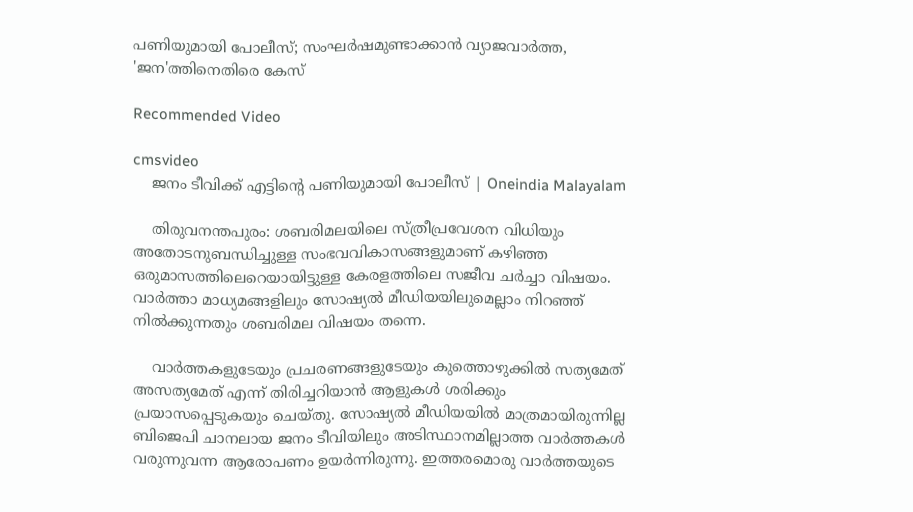പണിയുമായി പോലീസ്; സംഘര്‍ഷമുണ്ടാക്കാന്‍ വ്യാജവാര്‍ത്ത, 'ജന'ത്തിനെതിരെ കേസ്

Recommended Video

cmsvideo
    ജനം ടീവിക്ക് എട്ടിന്റെ പണിയുമായി പോലീസ് | Oneindia Malayalam

    തിരുവനന്തപുരം: ശബരിമലയിലെ സ്ത്രീപ്രവേശന വിധിയും അതോടനുബന്ധിച്ചുള്ള സംഭവവികാസങ്ങളുമാണ് കഴിഞ്ഞ ഒരുമാസത്തിലെറെയായിട്ടുള്ള കേരളത്തിലെ സജീവ ചര്‍ച്ചാ വിഷയം. വാര്‍ത്താ മാധ്യമങ്ങളിലും സോഷ്യല്‍ മീഡിയയിലുമെല്ലാം നിറഞ്ഞ് നില്‍ക്കുന്നതും ശബരിമല വിഷയം തന്നെ.

    വാര്‍ത്തകളുടേയും പ്രചരണങ്ങളുടേയും കുത്തൊഴുക്കില്‍ സത്യമേത് അസത്യമേത് എന്ന് തിരിച്ചറിയാന്‍ ആളുകള്‍ ശരിക്കും പ്രയാസപ്പെടുകയും ചെയ്തു. സോഷ്യല്‍ മീഡിയയില്‍ മാത്രമായിരുന്നില്ല ബിജെപി ചാനലായ ജനം ടീവിയിലും അടിസ്ഥാനമില്ലാത്ത വാര്‍ത്തകള്‍ വരുന്നുവന്ന ആരോപണം ഉയര്‍ന്നിരുന്നു. ഇത്തരമൊരു വാര്‍ത്തയുടെ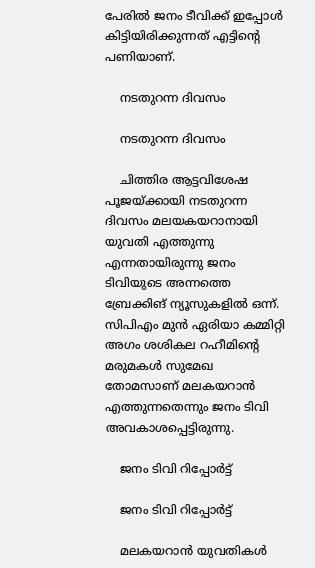പേരില്‍ ജനം ടീവിക്ക് ഇപ്പോള്‍ കിട്ടിയിരിക്കുന്നത് എട്ടിന്റെ പണിയാണ്.

    നടതുറന്ന ദിവസം

    നടതുറന്ന ദിവസം

    ചിത്തിര ആട്ടവിശേഷ പൂജയ്ക്കായി നടതുറന്ന ദിവസം മലയകയറാനായി യുവതി എത്തുന്നു എന്നതായിരുന്നു ജനം ടിവിയുടെ അന്നത്തെ ബ്രേക്കിങ് ന്യൂസുകളില്‍ ഒന്ന്. സിപിഎം മുന്‍ ഏരിയാ കമ്മിറ്റി അഗം ശശികല റഹീമിന്റെ മരുമകള്‍ സുമേഖ തോമസാണ് മലകയറാന്‍ എത്തുന്നതെന്നും ജനം ടിവി അവകാശപ്പെട്ടിരുന്നു.

    ജനം ടിവി റിപ്പോര്‍ട്ട്

    ജനം ടിവി റിപ്പോര്‍ട്ട്

    മലകയറാന്‍ യുവതികള്‍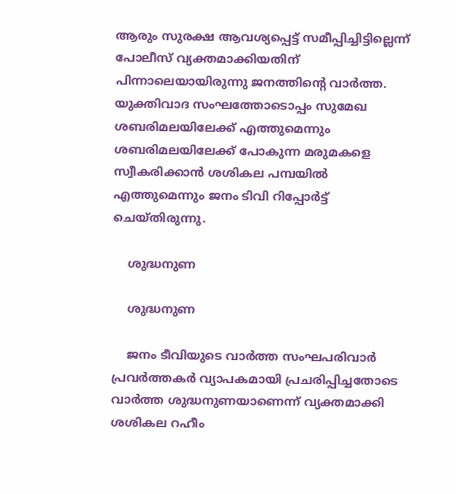ആരും സുരക്ഷ ആവശ്യപ്പെട്ട് സമീപ്പിച്ചിട്ടില്ലെന്ന് പോലീസ് വ്യക്തമാക്കിയതിന് പിന്നാലെയായിരുന്നു ജനത്തിന്റെ വാര്‍ത്ത. യുക്തിവാദ സംഘത്തോടൊപ്പം സുമേഖ ശബരിമലയിലേക്ക് എത്തുമെന്നും ശബരിമലയിലേക്ക് പോകുന്ന മരുമകളെ സ്വീകരിക്കാന്‍ ശശികല പമ്പയില്‍ എത്തുമെന്നും ജനം ടിവി റിപ്പോര്‍ട്ട് ചെയ്തിരുന്നു.

    ശുദ്ധനുണ

    ശുദ്ധനുണ

    ജനം ടീവിയുടെ വാര്‍ത്ത സംഘപരിവാര്‍ പ്രവര്‍ത്തകര്‍ വ്യാപകമായി പ്രചരിപ്പിച്ചതോടെ വാര്‍ത്ത ശുദ്ധനുണയാണെന്ന് വ്യക്തമാക്കി ശശികല റഹീം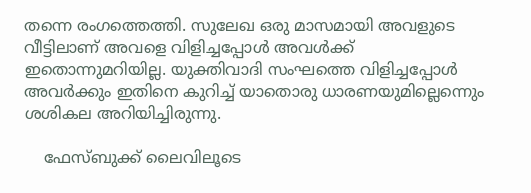തന്നെ രംഗത്തെത്തി. സുലേഖ ഒരു മാസമായി അവളുടെ വീട്ടിലാണ് അവളെ വിളിച്ചപ്പോള്‍ അവള്‍ക്ക് ഇതൊന്നുമറിയില്ല. യുക്തിവാദി സംഘത്തെ വിളിച്ചപ്പോള്‍ അവര്‍ക്കും ഇതിനെ കുറിച്ച് യാതൊരു ധാരണയുമില്ലെന്നെും ശശികല അറിയിച്ചിരുന്നു.

    ഫേസ്ബുക്ക് ലൈവിലൂടെ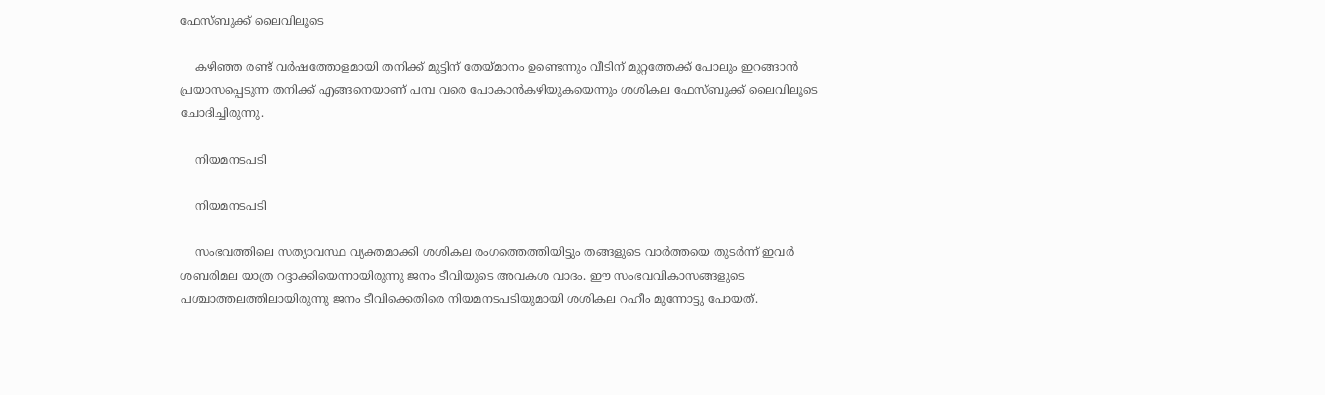ഫേസ്ബുക്ക് ലൈവിലൂടെ

    കഴിഞ്ഞ രണ്ട് വര്‍ഷത്തോളമായി തനിക്ക് മുട്ടിന് തേയ്മാനം ഉണ്ടെന്നും വീടിന് മുറ്റത്തേക്ക് പോലും ഇറങ്ങാന്‍ പ്രയാസപ്പെടുന്ന തനിക്ക് എങ്ങനെയാണ് പമ്പ വരെ പോകാന്‍കഴിയുകയെന്നും ശശികല ഫേസ്ബുക്ക് ലൈവിലൂടെ ചോദിച്ചിരുന്നു.

    നിയമനടപടി

    നിയമനടപടി

    സംഭവത്തിലെ സത്യാവസ്ഥ വ്യക്തമാക്കി ശശികല രംഗത്തെത്തിയിട്ടും തങ്ങളുടെ വാര്‍ത്തയെ തുടര്‍ന്ന് ഇവര്‍ ശബരിമല യാത്ര റദ്ദാക്കിയെന്നായിരുന്നു ജനം ടീവിയുടെ അവകശ വാദം. ഈ സംഭവവികാസങ്ങളുടെ പശ്ചാത്തലത്തിലായിരുന്നു ജനം ടീവിക്കെതിരെ നിയമനടപടിയുമായി ശശികല റഹീം മുന്നോട്ടു പോയത്.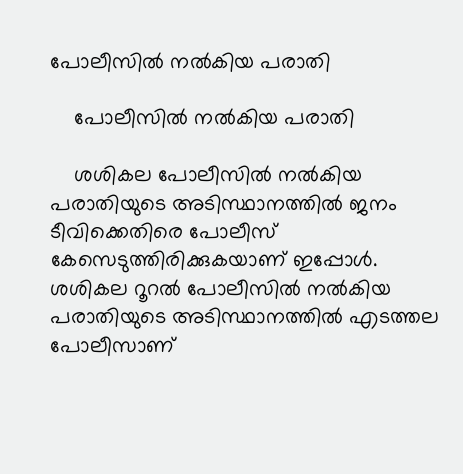പോലീസില്‍ നല്‍കിയ പരാതി

    പോലീസില്‍ നല്‍കിയ പരാതി

    ശശികല പോലീസില്‍ നല്‍കിയ പരാതിയുടെ അടിസ്ഥാനത്തില്‍ ജനം ടീവിക്കെതിരെ പോലീസ് കേസെടുത്തിരിക്കുകയാണ് ഇപ്പോള്‍. ശശികല റൂറല്‍ പോലീസില്‍ നല്‍കിയ പരാതിയുടെ അടിസ്ഥാനത്തില്‍ എടത്തല പോലീസാണ്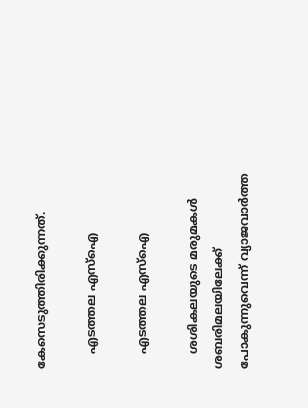കേസെടുത്തിരിക്കുന്നത്.

    എടത്തല എസ്‌ഐ

    എടത്തല എസ്‌ഐ

    ശശികലയുടെ മരുമകള്‍ ശബരിമലയിലേക്ക് പോകുന്നുവെന്ന് വ്യാജവാര്‍ത്ത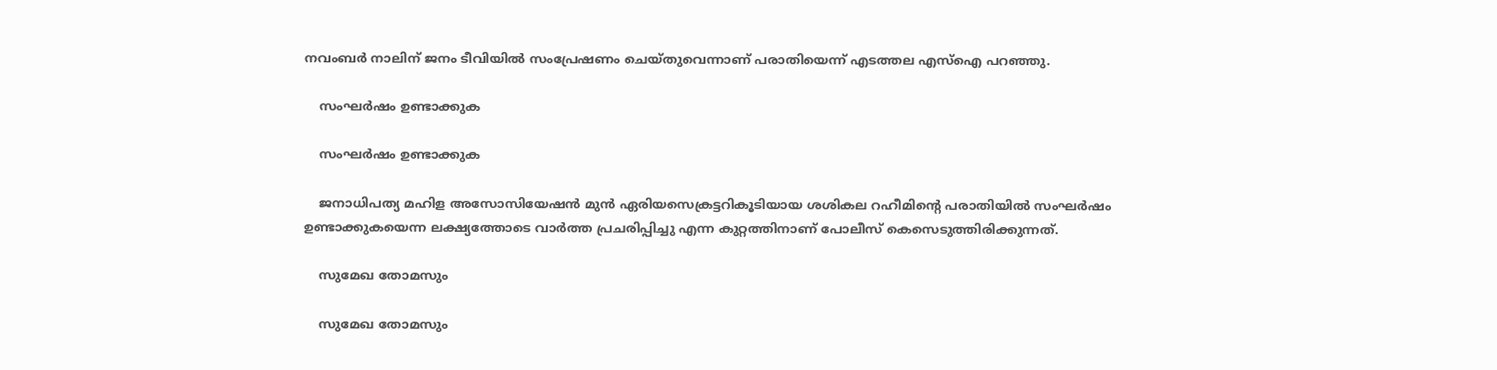നവംബര്‍ നാലിന് ജനം ടീവിയില്‍ സംപ്രേഷണം ചെയ്തുവെന്നാണ് പരാതിയെന്ന് എടത്തല എസ്‌ഐ പറഞ്ഞു.

    സംഘര്‍ഷം ഉണ്ടാക്കുക

    സംഘര്‍ഷം ഉണ്ടാക്കുക

    ജനാധിപത്യ മഹിള അസോസിയേഷന്‍ മുന്‍ ഏരിയസെക്രട്ടറികൂടിയായ ശശികല റഹീമിന്റെ പരാതിയില്‍ സംഘര്‍ഷം ഉണ്ടാക്കുകയെന്ന ലക്ഷ്യത്തോടെ വാര്‍ത്ത പ്രചരിപ്പിച്ചു എന്ന കുറ്റത്തിനാണ് പോലീസ് കെസെടുത്തിരിക്കുന്നത്.

    സുമേഖ തോമസും

    സുമേഖ തോമസും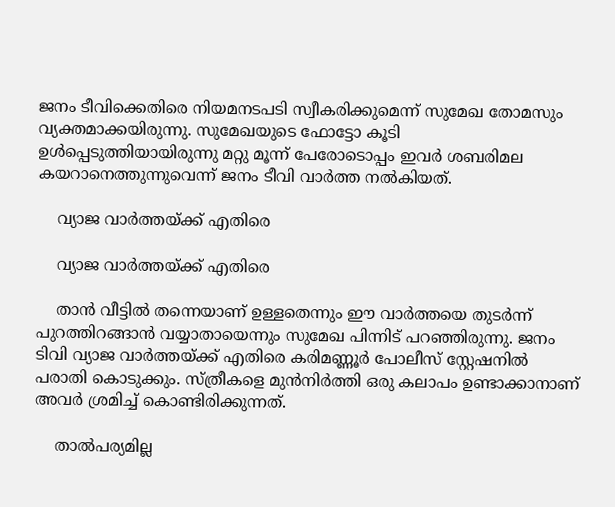ജനം ടീവിക്കെതിരെ നിയമനടപടി സ്വീകരിക്കുമെന്ന് സുമേഖ തോമസും വ്യക്തമാക്കയിരുന്നു. സുമേഖയുടെ ഫോട്ടോ കൂടി ഉള്‍പ്പെടുത്തിയായിരുന്നു മറ്റു മൂന്ന് പേരോടൊപ്പം ഇവര്‍ ശബരിമല കയറാനെത്തുന്നുവെന്ന് ജനം ടീവി വാര്‍ത്ത നല്‍കിയത്.

    വ്യാജ വാര്‍ത്തയ്ക്ക് എതിരെ

    വ്യാജ വാര്‍ത്തയ്ക്ക് എതിരെ

    താന്‍ വീട്ടില്‍ തന്നെയാണ് ഉള്ളതെന്നും ഈ വാര്‍ത്തയെ തുടര്‍ന്ന് പുറത്തിറങ്ങാന്‍ വയ്യാതായെന്നും സുമേഖ പിന്നിട് പറഞ്ഞിരുന്നു. ജനം ടിവി വ്യാജ വാര്‍ത്തയ്ക്ക് എതിരെ കരിമണ്ണൂര്‍ പോലീസ് സ്റ്റേഷനില്‍ പരാതി കൊടുക്കും. സ്ത്രീകളെ മുന്‍നിര്‍ത്തി ഒരു കലാപം ഉണ്ടാക്കാനാണ് അവര്‍ ശ്രമിച്ച് കൊണ്ടിരിക്കുന്നത്.

    താല്‍പര്യമില്ല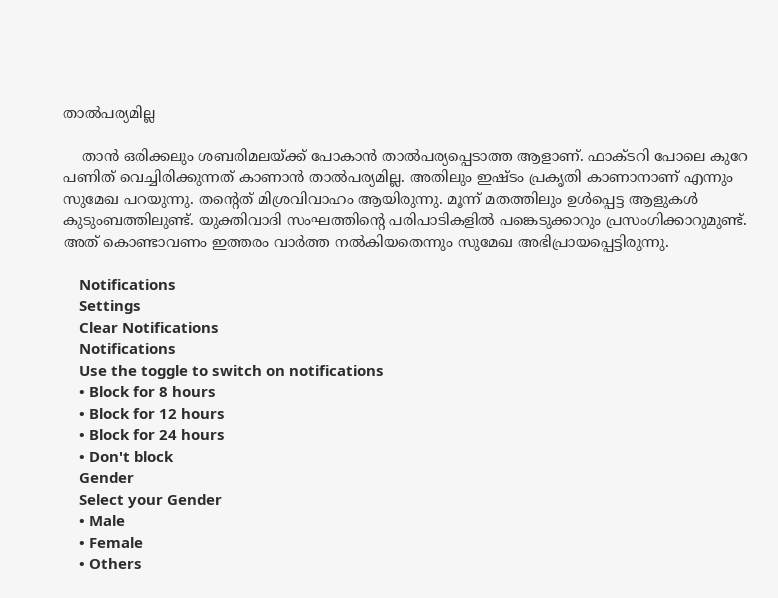താല്‍പര്യമില്ല

    താന്‍ ഒരിക്കലും ശബരിമലയ്ക്ക് പോകാന്‍ താല്‍പര്യപ്പെടാത്ത ആളാണ്. ഫാക്ടറി പോലെ കുറേ പണിത് വെച്ചിരിക്കുന്നത് കാണാന്‍ താല്‍പര്യമില്ല. അതിലും ഇഷ്ടം പ്രകൃതി കാണാനാണ് എന്നും സുമേഖ പറയുന്നു. തന്റെത് മിശ്രവിവാഹം ആയിരുന്നു. മൂന്ന് മതത്തിലും ഉള്‍പ്പെട്ട ആളുകള്‍ കുടുംബത്തിലുണ്ട്. യുക്തിവാദി സംഘത്തിന്റെ പരിപാടികളില്‍ പങ്കെടുക്കാറും പ്രസംഗിക്കാറുമുണ്ട്. അത് കൊണ്ടാവണം ഇത്തരം വാര്‍ത്ത നല്‍കിയതെന്നും സുമേഖ അഭിപ്രായപ്പെട്ടിരുന്നു.

    Notifications
    Settings
    Clear Notifications
    Notifications
    Use the toggle to switch on notifications
    • Block for 8 hours
    • Block for 12 hours
    • Block for 24 hours
    • Don't block
    Gender
    Select your Gender
    • Male
    • Female
    • Others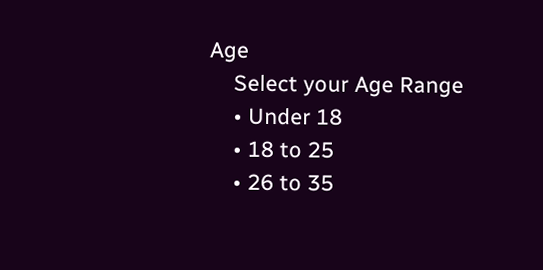Age
    Select your Age Range
    • Under 18
    • 18 to 25
    • 26 to 35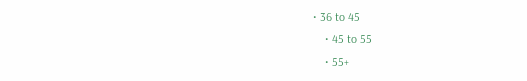• 36 to 45
    • 45 to 55
    • 55+